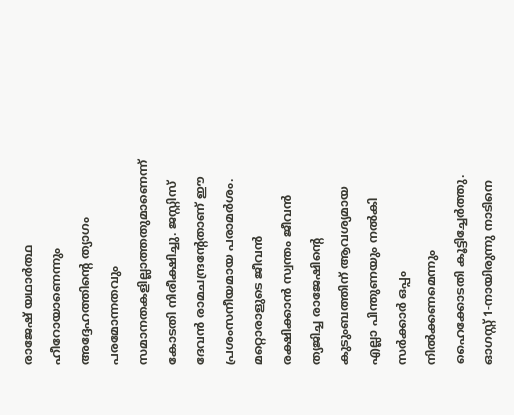രാജേഷ് യഥാർത്ഥ ഹീറോയാണെന്നും അദ്ദേഹത്തിന്റെ ത്യാഗം പരമോന്നതവും സമാനതകളില്ലാത്തതുമാണെന്ന് കോടതി നിരീക്ഷിച്ചു. ജസ്റ്റിസ് ദേവൻ രാമചന്ദ്രന്റേതാണ് ഈ പ്രശംസനീയമായ പരാമർശം.
മറ്റൊരാളുടെ ജീവൻ രക്ഷിക്കാൻ സ്വന്തം ജീവൻ ത്യജിച്ച രാജേഷിന്റെ കുടുംബത്തിന് ആവശ്യമായ എല്ലാ പിന്തുണയും നൽകി സർക്കാർ ഒപ്പം നിൽക്കണമെന്നും ഹൈക്കോടതി കൂട്ടിച്ചേർത്തു. ഓഗസ്റ്റ് 1-നായിരുന്നു നാടിനെ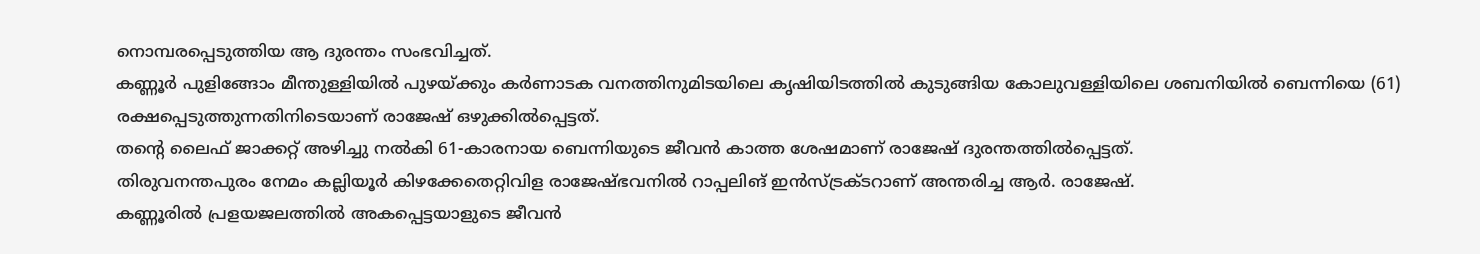നൊമ്പരപ്പെടുത്തിയ ആ ദുരന്തം സംഭവിച്ചത്.
കണ്ണൂർ പുളിങ്ങോം മീന്തുള്ളിയിൽ പുഴയ്ക്കും കർണാടക വനത്തിനുമിടയിലെ കൃഷിയിടത്തിൽ കുടുങ്ങിയ കോലുവള്ളിയിലെ ശബനിയിൽ ബെന്നിയെ (61) രക്ഷപ്പെടുത്തുന്നതിനിടെയാണ് രാജേഷ് ഒഴുക്കിൽപ്പെട്ടത്.
തന്റെ ലൈഫ് ജാക്കറ്റ് അഴിച്ചു നൽകി 61-കാരനായ ബെന്നിയുടെ ജീവൻ കാത്ത ശേഷമാണ് രാജേഷ് ദുരന്തത്തിൽപ്പെട്ടത്.
തിരുവനന്തപുരം നേമം കല്ലിയൂർ കിഴക്കേതെറ്റിവിള രാജേഷ്ഭവനിൽ റാപ്പലിങ് ഇൻസ്ട്രക്ടറാണ് അന്തരിച്ച ആർ. രാജേഷ്.
കണ്ണൂരിൽ പ്രളയജലത്തിൽ അകപ്പെട്ടയാളുടെ ജീവൻ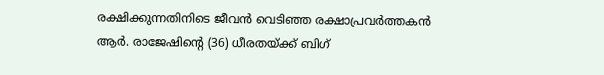രക്ഷിക്കുന്നതിനിടെ ജീവൻ വെടിഞ്ഞ രക്ഷാപ്രവർത്തകൻ ആർ. രാജേഷിന്റെ (36) ധീരതയ്ക്ക് ബിഗ്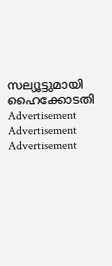സല്യൂട്ടുമായി ഹൈക്കോടതി
Advertisement
Advertisement
Advertisement